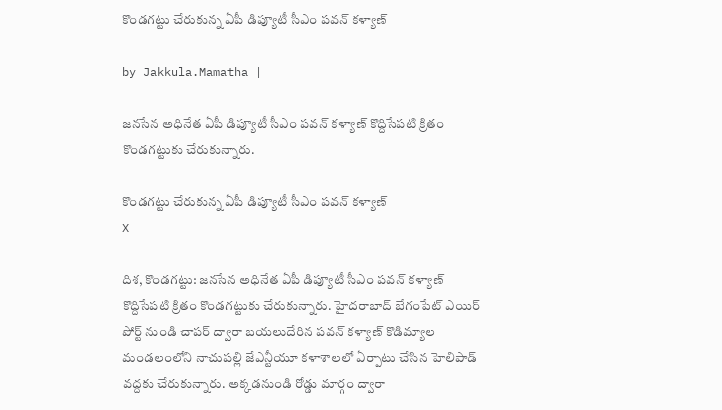కొండగట్టు చేరుకున్న ఏపీ డిప్యూటీ సీఎం పవన్ కళ్యాణ్

by Jakkula.Mamatha |

జనసేన అధినేత ఏపీ డిప్యూటీ సీఎం పవన్ కళ్యాణ్ కొద్దిసేపటి క్రితం కొండగట్టుకు చేరుకున్నారు.

కొండగట్టు చేరుకున్న ఏపీ డిప్యూటీ సీఎం పవన్ కళ్యాణ్
X

దిశ, కొండగట్టు: జనసేన అధినేత ఏపీ డిప్యూటీ సీఎం పవన్ కళ్యాణ్ కొద్దిసేపటి క్రితం కొండగట్టుకు చేరుకున్నారు. హైదరాబాద్ బేగంపేట్ ఎయిర్ పోర్ట్ నుండి చాపర్ ద్వారా బయలుదేరిన పవన్ కళ్యాణ్ కొడిమ్యాల మండలంలోని నాచుపల్లి జేఎన్టీయూ కళాశాలలో ఏర్పాటు చేసిన హెలిపాడ్ వద్దకు చేరుకున్నారు. అక్కడనుండి రోడ్డు మార్గం ద్వారా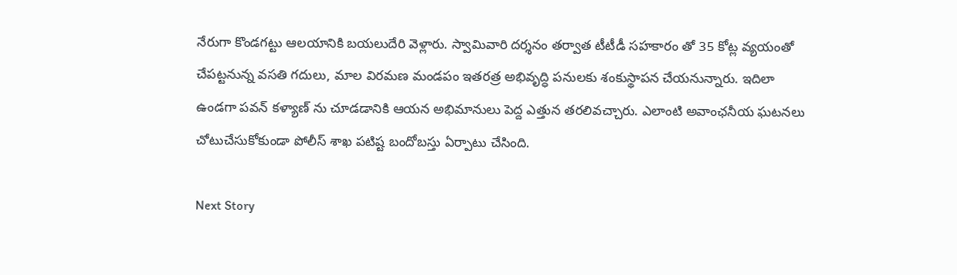నేరుగా కొండగట్టు ఆలయానికి బయలుదేరి వెళ్లారు. స్వామివారి దర్శనం తర్వాత టీటీడీ సహకారం తో 35 కోట్ల వ్యయంతో చేపట్టనున్న వసతి గదులు, మాల విరమణ మండపం ఇతరత్ర అభివృద్ధి పనులకు శంకుస్థాపన చేయనున్నారు. ఇదిలా ఉండగా పవన్ కళ్యాణ్ ను చూడడానికి ఆయన అభిమానులు పెద్ద ఎత్తున తరలివచ్చారు. ఎలాంటి అవాంఛనీయ ఘటనలు చోటుచేసుకోకుండా పోలీస్ శాఖ పటిష్ట బందోబస్తు ఏర్పాటు చేసింది.

Next Story